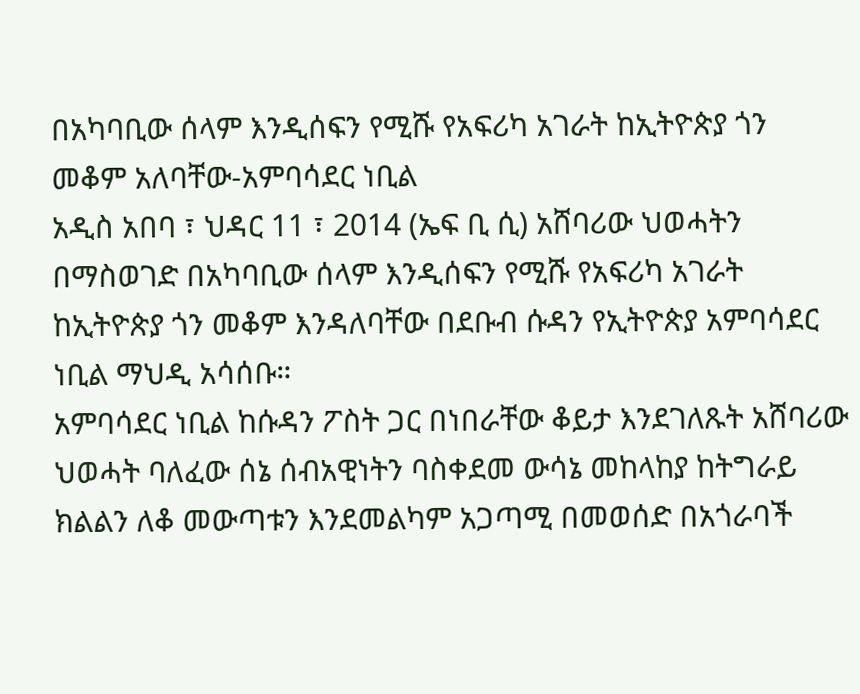በአካባቢው ሰላም እንዲሰፍን የሚሹ የአፍሪካ አገራት ከኢትዮጵያ ጎን መቆም አለባቸው-አምባሳደር ነቢል
አዲስ አበባ ፣ ህዳር 11 ፣ 2014 (ኤፍ ቢ ሲ) አሸባሪው ህወሓትን በማስወገድ በአካባቢው ሰላም እንዲሰፍን የሚሹ የአፍሪካ አገራት ከኢትዮጵያ ጎን መቆም እንዳለባቸው በደቡብ ሱዳን የኢትዮጵያ አምባሳደር ነቢል ማህዲ አሳሰቡ።
አምባሳደር ነቢል ከሱዳን ፖስት ጋር በነበራቸው ቆይታ እንደገለጹት አሸባሪው ህወሓት ባለፈው ሰኔ ሰብአዊነትን ባስቀደመ ውሳኔ መከላከያ ከትግራይ ክልልን ለቆ መውጣቱን እንደመልካም አጋጣሚ በመወሰድ በአጎራባች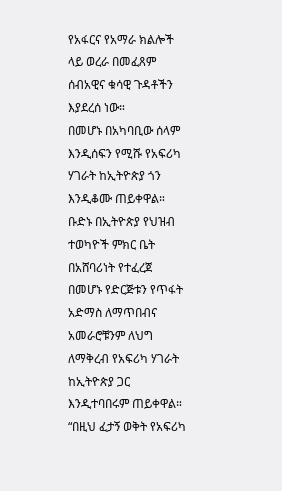የአፋርና የአማራ ክልሎች ላይ ወረራ በመፈጸም ሰብአዊና ቁሳዊ ጉዳቶችን እያደረሰ ነው።
በመሆኑ በአካባቢው ሰላም እንዲሰፍን የሚሹ የአፍሪካ ሃገራት ከኢትዮጵያ ጎን እንዲቆሙ ጠይቀዋል።
ቡድኑ በኢትዮጵያ የህዝብ ተወካዮች ምክር ቤት በአሸባሪነት የተፈረጀ በመሆኑ የድርጅቱን የጥፋት አድማስ ለማጥበብና አመራሮቹንም ለህግ ለማቅረብ የአፍሪካ ሃገራት ከኢትዮጵያ ጋር እንዲተባበሩም ጠይቀዋል።
“በዚህ ፈታኝ ወቅት የአፍሪካ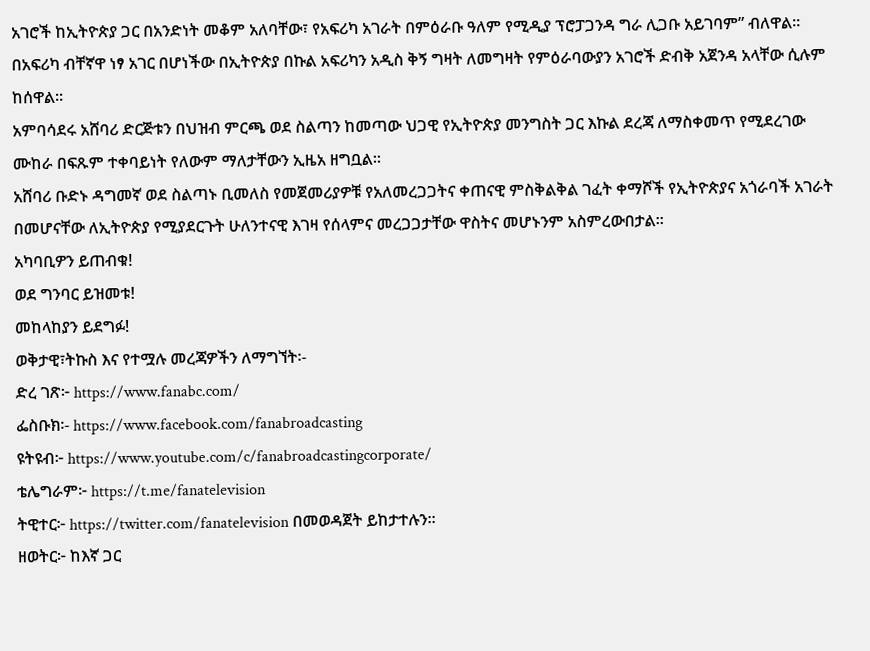አገሮች ከኢትዮጵያ ጋር በአንድነት መቆም አለባቸው፣ የአፍሪካ አገራት በምዕራቡ ዓለም የሚዲያ ፕሮፓጋንዳ ግራ ሊጋቡ አይገባም” ብለዋል፡፡
በአፍሪካ ብቸኛዋ ነፃ አገር በሆነችው በኢትዮጵያ በኩል አፍሪካን አዲስ ቅኝ ግዛት ለመግዛት የምዕራባውያን አገሮች ድብቅ አጀንዳ አላቸው ሲሉም ከሰዋል።
አምባሳደሩ አሸባሪ ድርጅቱን በህዝብ ምርጫ ወደ ስልጣን ከመጣው ህጋዊ የኢትዮጵያ መንግስት ጋር እኩል ደረጃ ለማስቀመጥ የሚደረገው ሙከራ በፍጹም ተቀባይነት የለውም ማለታቸውን ኢዜአ ዘግቧል።
አሸባሪ ቡድኑ ዳግመኛ ወደ ስልጣኑ ቢመለስ የመጀመሪያዎቹ የአለመረጋጋትና ቀጠናዊ ምስቅልቅል ገፈት ቀማሾች የኢትዮጵያና አጎራባች አገራት በመሆናቸው ለኢትዮጵያ የሚያደርጉት ሁለንተናዊ እገዛ የሰላምና መረጋጋታቸው ዋስትና መሆኑንም አስምረውበታል።
አካባቢዎን ይጠብቁ!
ወደ ግንባር ይዝመቱ!
መከላከያን ይደግፉ!
ወቅታዊ፣ትኩስ እና የተሟሉ መረጃዎችን ለማግኘት፡-
ድረ ገጽ፦ https://www.fanabc.com/
ፌስቡክ፡- https://www.facebook.com/fanabroadcasting
ዩትዩብ፦ https://www.youtube.com/c/fanabroadcastingcorporate/
ቴሌግራም፦ https://t.me/fanatelevision
ትዊተር፦ https://twitter.com/fanatelevision በመወዳጀት ይከታተሉን፡፡
ዘወትር፦ ከእኛ ጋር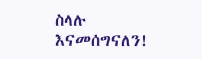ስላሉ እናመሰግናለን!